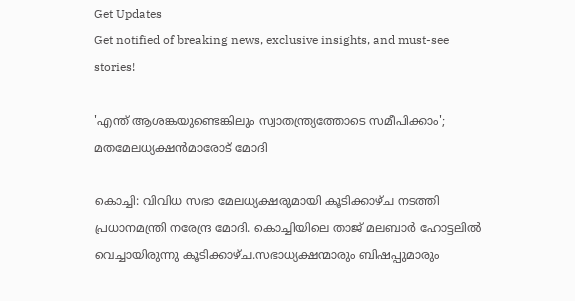Get Updates
Get notified of breaking news, exclusive insights, and must-see stories!

'എന്ത് ആശങ്കയുണ്ടെങ്കിലും സ്വാതന്ത്ര്യത്തോടെ സമീപിക്കാം'; മതമേലധ്യക്ഷൻമാരോട് മോദി

കൊച്ചി: വിവിധ സഭാ മേലധ്യക്ഷരുമായി കൂടിക്കാഴ്ച നടത്തി പ്രധാനമന്ത്രി നരേന്ദ്ര മോദി. കൊച്ചിയിലെ താജ് മലബാർ ഹോട്ടലിൽ വെച്ചായിരുന്നു കൂടിക്കാഴ്ച.സഭാധ്യക്ഷന്മാരും ബിഷപ്പുമാരും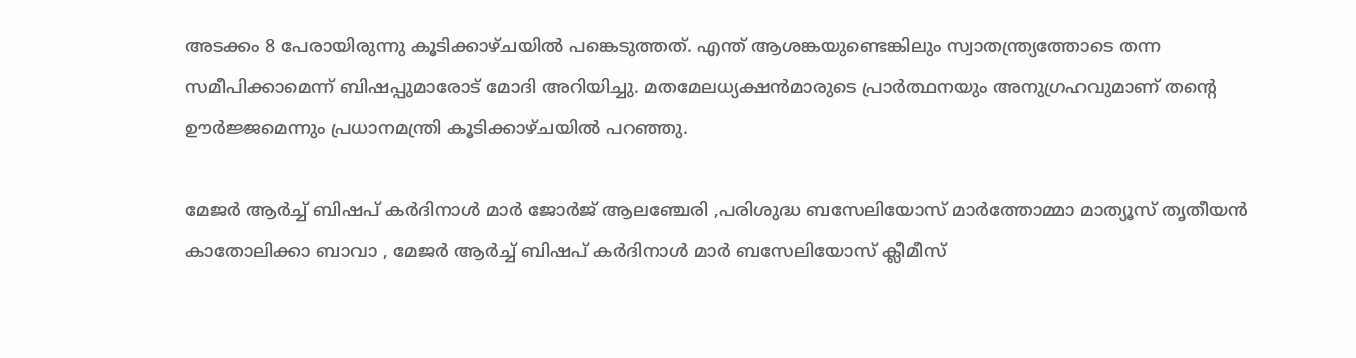അടക്കം 8 പേരായിരുന്നു കൂടിക്കാഴ്ചയിൽ പങ്കെടുത്തത്. എന്ത് ആശങ്കയുണ്ടെങ്കിലും സ്വാതന്ത്ര്യത്തോടെ തന്ന സമീപിക്കാമെന്ന് ബിഷപ്പുമാരോട് മോദി അറിയിച്ചു. മതമേലധ്യക്ഷൻമാരുടെ പ്രാർത്ഥനയും അനുഗ്രഹവുമാണ് തന്റെ ഊർജ്ജമെന്നും പ്രധാനമന്ത്രി കൂടിക്കാഴ്ചയിൽ പറഞ്ഞു.

മേജർ ആർച്ച് ബിഷപ് കർദിനാൾ മാർ ജോർജ് ആലഞ്ചേരി ,പരിശുദ്ധ ബസേലിയോസ് മാർത്തോമ്മാ മാത്യൂസ് തൃതീയൻ കാതോലിക്കാ ബാവാ , മേജർ ആർച്ച് ബിഷപ് കർദിനാൾ മാർ ബസേലിയോസ് ക്ലീമീസ്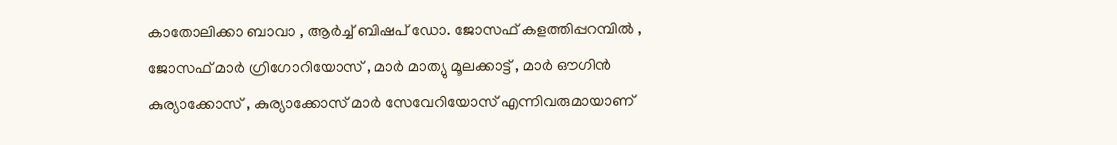കാതോലിക്കാ ബാവാ , ആർച്ച് ബിഷപ് ഡോ. ജോസഫ് കളത്തിപ്പറമ്പിൽ , ജോസഫ് മാർ ഗ്രിഗോറിയോസ് , മാർ മാത്യു മൂലക്കാട്ട് , മാർ ഔഗിൻ കുര്യാക്കോസ് , കുര്യാക്കോസ് മാർ സേവേറിയോസ് എന്നിവരുമായാണ്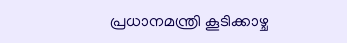പ്രധാനമന്ത്രി കൂടിക്കാഴ്ച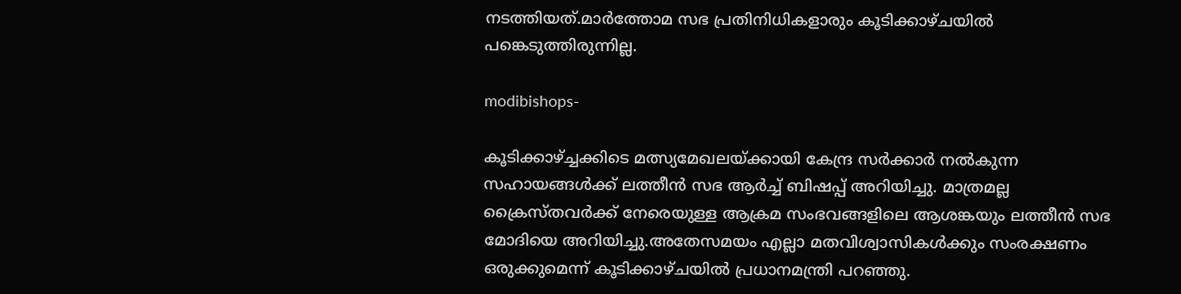നടത്തിയത്.മാർത്തോമ സഭ പ്രതിനിധികളാരും കൂടിക്കാഴ്ചയിൽ പങ്കെടുത്തിരുന്നില്ല.

modibishops-

കൂടിക്കാഴ്ച്ചക്കിടെ മത്സ്യമേഖലയ്ക്കായി കേന്ദ്ര സർക്കാർ നൽകുന്ന സഹായങ്ങൾക്ക് ലത്തീൻ സഭ ആർച്ച് ബിഷപ്പ് അറിയിച്ചു. മാത്രമല്ല ക്രൈസ്തവർക്ക് നേരെയുള്ള ആക്രമ സംഭവങ്ങളിലെ ആശങ്കയും ലത്തീൻ സഭ മോദിയെ അറിയിച്ചു.അതേസമയം എല്ലാ മതവിശ്വാസികൾക്കും സംരക്ഷണം ഒരുക്കുമെന്ന് കൂടിക്കാഴ്ചയിൽ പ്രധാനമന്ത്രി പറഞ്ഞു.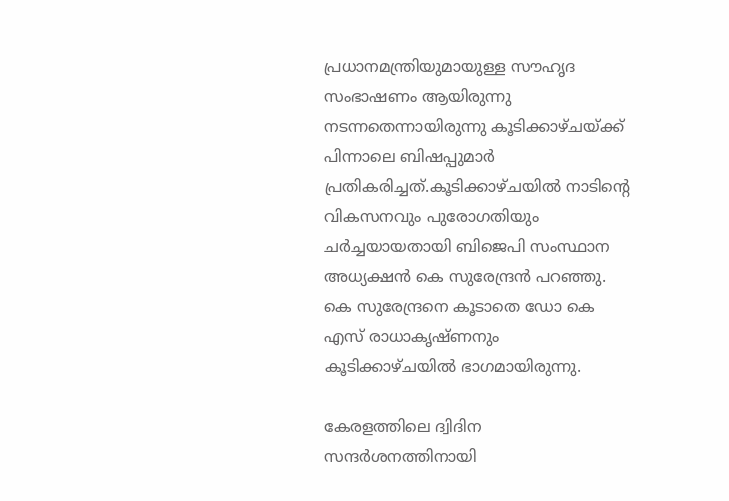പ്രധാനമന്ത്രിയുമായുള്ള സൗഹൃദ സംഭാഷണം ആയിരുന്നു നടന്നതെന്നായിരുന്നു കൂടിക്കാഴ്ചയ്ക്ക് പിന്നാലെ ബിഷപ്പുമാർ പ്രതികരിച്ചത്.കൂടിക്കാഴ്ചയിൽ നാടിന്റെ വികസനവും പുരോഗതിയും ചർച്ചയായതായി ബിജെപി സംസ്ഥാന അധ്യക്ഷൻ കെ സുരേന്ദ്രൻ പറഞ്ഞു. കെ സുരേന്ദ്രനെ കൂടാതെ ഡോ കെ എസ് രാധാകൃഷ്ണനും കൂടിക്കാഴ്ചയിൽ ഭാഗമായിരുന്നു.

കേരളത്തിലെ ദ്വിദിന സന്ദർശനത്തിനായി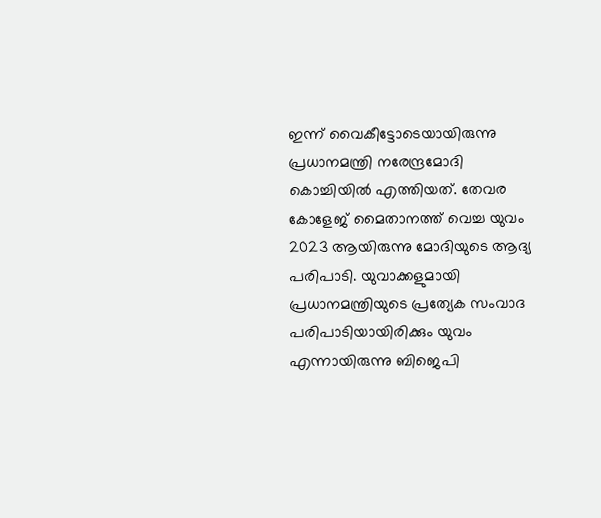ഇന്ന് വൈകീട്ടോടെയായിരുന്നു പ്രധാനമന്ത്രി നരേന്ദ്രമോദി കൊച്ചിയിൽ എത്തിയത്. തേവര കോളേജ് മൈതാനത്ത് വെച്ച യുവം 2023 ആയിരുന്നു മോദിയുടെ ആദ്യ പരിപാടി. യുവാക്കളുമായി പ്രധാനമന്ത്രിയുടെ പ്രത്യേക സംവാദ പരിപാടിയായിരിക്കും യുവം എന്നായിരുന്നു ബിജെപി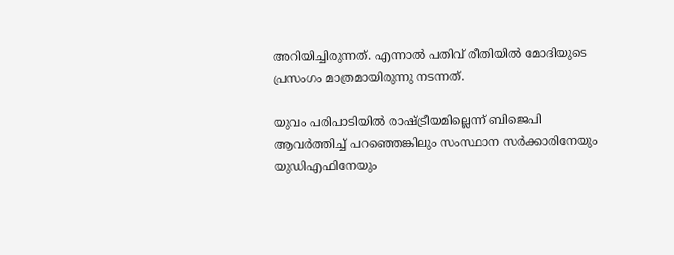അറിയിച്ചിരുന്നത്. എന്നാൽ പതിവ് രീതിയിൽ മോദിയുടെ പ്രസംഗം മാത്രമായിരുന്നു നടന്നത്.

യുവം പരിപാടിയിൽ രാഷ്ട്രീയമില്ലെന്ന് ബിജെപി ആവർത്തിച്ച് പറഞ്ഞെങ്കിലും സംസ്ഥാന സർക്കാരിനേയും യുഡിഎഫിനേയും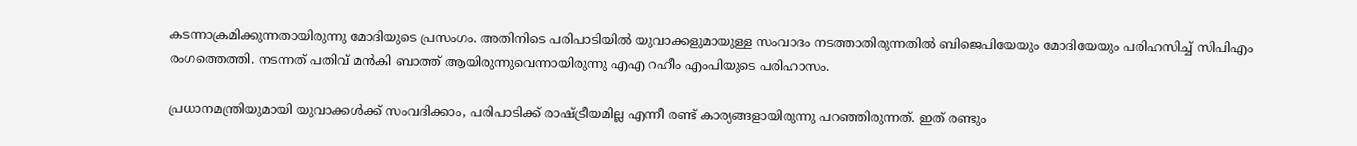കടന്നാക്രമിക്കുന്നതായിരുന്നു മോദിയുടെ പ്രസംഗം. അതിനിടെ പരിപാടിയിൽ യുവാക്കളുമായുള്ള സംവാദം നടത്താതിരുന്നതിൽ ബിജെപിയേയും മോദിയേയും പരിഹസിച്ച് സിപിഎം രംഗത്തെത്തി. നടന്നത് പതിവ് മൻകി ബാത്ത് ആയിരുന്നുവെന്നായിരുന്നു എഎ റഹീം എംപിയുടെ പരിഹാസം.

പ്രധാനമന്ത്രിയുമായി യുവാക്കള്‍ക്ക് സംവദിക്കാം, പരിപാടിക്ക് രാഷ്ട്രീയമില്ല എന്നീ രണ്ട് കാര്യങ്ങളായിരുന്നു പറഞ്ഞിരുന്നത്. ഇത് രണ്ടും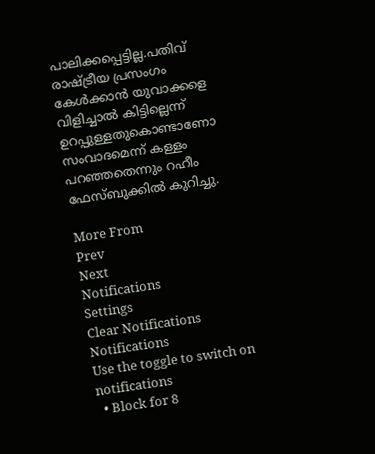പാലിക്കപ്പെട്ടില്ല.പതിവ് രാഷ്ട്രീയ പ്രസംഗം കേള്‍ക്കാന്‍ യുവാക്കളെ വിളിച്ചാല്‍ കിട്ടില്ലെന്ന് ഉറപ്പുള്ളതുകൊണ്ടാണോ സംവാദമെന്ന് കള്ളം പറഞ്ഞതെന്നും റഹീം ഫേസ്ബുക്കിൽ കുറിച്ചു.

More From
Prev
Next
Notifications
Settings
Clear Notifications
Notifications
Use the toggle to switch on notifications
  • Block for 8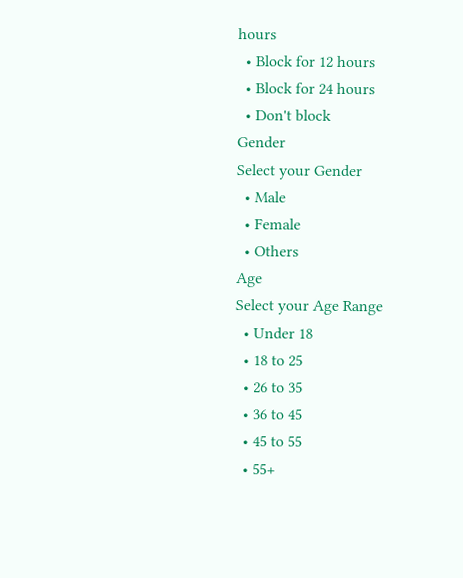hours
  • Block for 12 hours
  • Block for 24 hours
  • Don't block
Gender
Select your Gender
  • Male
  • Female
  • Others
Age
Select your Age Range
  • Under 18
  • 18 to 25
  • 26 to 35
  • 36 to 45
  • 45 to 55
  • 55+